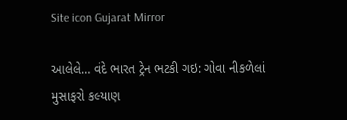Site icon Gujarat Mirror

આલેલે… વંદે ભારત ટ્રેન ભટકી ગઇ: ગોવા નીકળેલાં મુસાફરો કલ્યાણ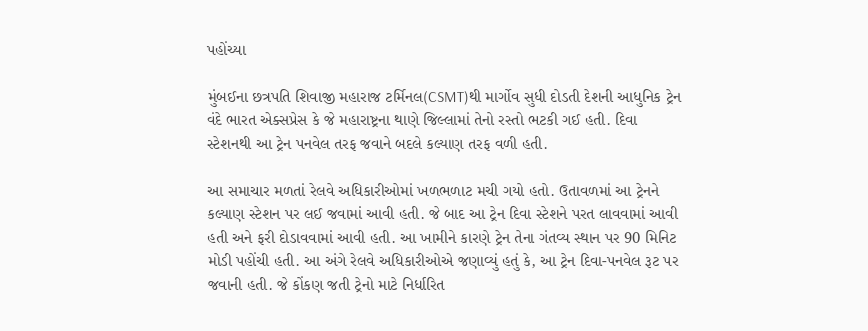પહોંચ્યા

મુંબઈના છત્રપતિ શિવાજી મહારાજ ટર્મિનલ(CSMT)થી માર્ગોવ સુધી દોડતી દેશની આધુનિક ટ્રેન વંદે ભારત એક્સપ્રેસ કે જે મહારાષ્ટ્રના થાણે જિલ્લામાં તેનો રસ્તો ભટકી ગઈ હતી. દિવા સ્ટેશનથી આ ટ્રેન પનવેલ તરફ જવાને બદલે કલ્યાણ તરફ વળી હતી.

આ સમાચાર મળતાં રેલવે અધિકારીઓમાં ખળભળાટ મચી ગયો હતો. ઉતાવળમાં આ ટ્રેનને કલ્યાણ સ્ટેશન પર લઈ જવામાં આવી હતી. જે બાદ આ ટ્રેન દિવા સ્ટેશને પરત લાવવામાં આવી હતી અને ફરી દોડાવવામાં આવી હતી. આ ખામીને કારણે ટ્રેન તેના ગંતવ્ય સ્થાન પર 90 મિનિટ મોડી પહોંચી હતી. આ અંગે રેલવે અધિકારીઓએ જણાવ્યું હતું કે, આ ટ્રેન દિવા-પનવેલ રૂટ પર જવાની હતી. જે કોંકણ જતી ટ્રેનો માટે નિર્ધારિત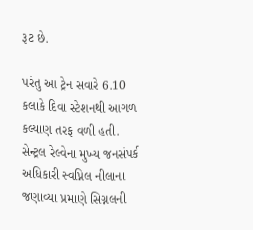રૂટ છે.

પરંતુ આ ટ્રેન સવારે 6.10 કલાકે દિવા સ્ટેશનથી આગળ કલ્યાણ તરફ વળી હતી. સેન્ટ્રલ રેલ્વેના મુખ્ય જનસંપર્ક અધિકારી સ્વપ્નિલ નીલાના જણાવ્યા પ્રમાણે સિગ્નલની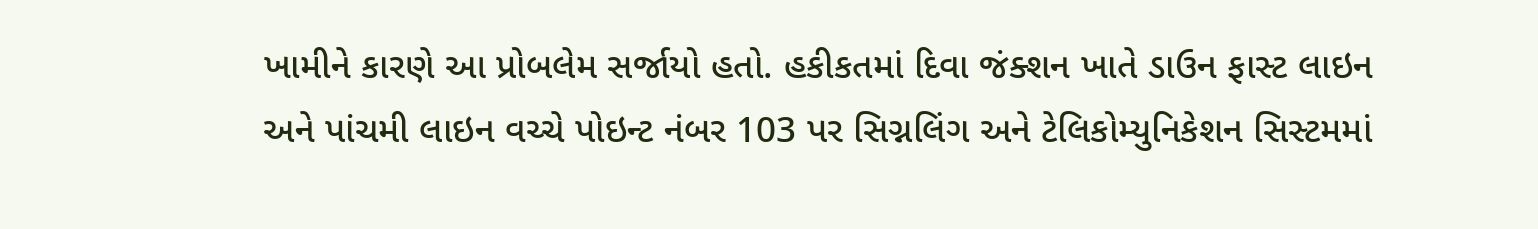ખામીને કારણે આ પ્રોબલેમ સર્જાયો હતો. હકીકતમાં દિવા જંક્શન ખાતે ડાઉન ફાસ્ટ લાઇન અને પાંચમી લાઇન વચ્ચે પોઇન્ટ નંબર 103 પર સિગ્નલિંગ અને ટેલિકોમ્યુનિકેશન સિસ્ટમમાં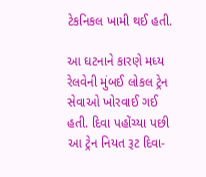ટેકનિકલ ખામી થઈ હતી.

આ ઘટનાને કારણે મધ્ય રેલવેની મુંબઈ લોકલ ટ્રેન સેવાઓ ખોરવાઈ ગઈ હતી. દિવા પહોંચ્યા પછી આ ટ્રેન નિયત રૂટ દિવા-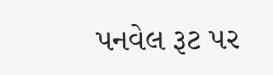પનવેલ રૂટ પર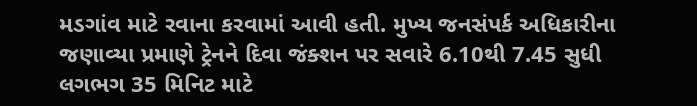મડગાંવ માટે રવાના કરવામાં આવી હતી. મુખ્ય જનસંપર્ક અધિકારીના જણાવ્યા પ્રમાણે ટ્રેનને દિવા જંક્શન પર સવારે 6.10થી 7.45 સુધી લગભગ 35 મિનિટ માટે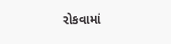રોકવામાં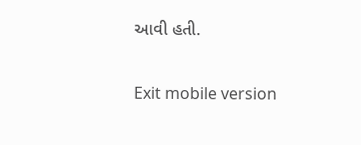આવી હતી.

Exit mobile version